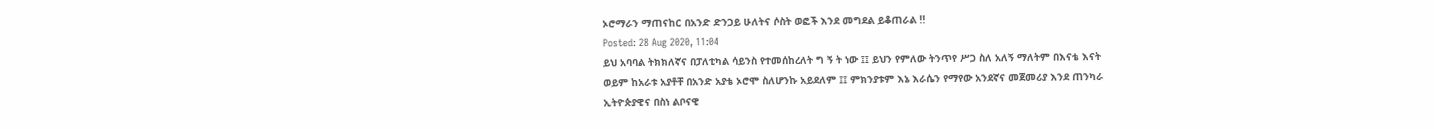ኦሮማራን ማጠናከር በአንድ ድንጋይ ሁለትና ሶስት ወፎች እንደ መግደል ይቆጠራል !!
Posted: 28 Aug 2020, 11:04
ይህ አባባል ትክክለኛና በፓለቲካል ሳይንስ የተመሰከረለት ግ ኝ ት ነው ፤፤ ይህን የምለው ትንጥየ ሥጋ ስለ አለኝ ማለትም በእናቴ እናት
ወይም ከአራቱ አያቶቸ በአንድ አያቴ ኦሮሞ ስለሆንኩ አይደለም ፤፤ ምክንያቱም እኔ እራሴን የማየው አንደኛና መጀመሪያ እንደ ጠንካራ
ኢትዮጵያዊና በስነ ልቦናዊ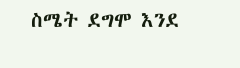ስሜት ደግሞ እንደ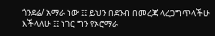ጎንደሬ/ አማራ ነው ፤፤ ይህን በደንብ በመረጃ ላረጋግጥላችሁ እችላለሁ ፤፤ ነገር ግን የኦሮማራ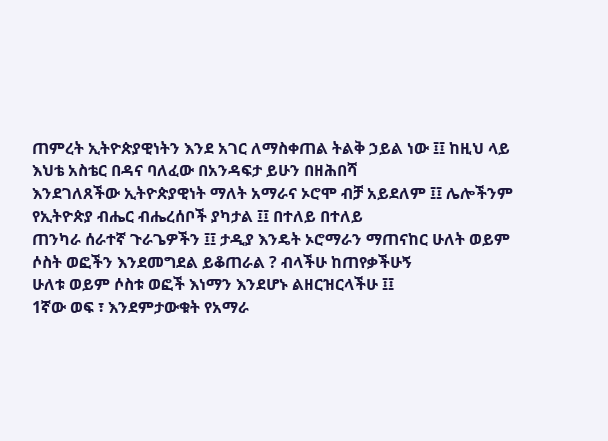ጠምረት ኢትዮጵያዊነትን እንደ አገር ለማስቀጠል ትልቅ ኃይል ነው ፤፤ ከዚህ ላይ እህቴ አስቴር በዳና ባለፈው በአንዳፍታ ይሁን በዘሕበሻ
እንደገለጸችው ኢትዮጵያዊነት ማለት አማራና ኦሮሞ ብቻ አይደለም ፤፤ ሌሎችንም የኢትዮጵያ ብሔር ብሔረሰቦች ያካታል ፤፤ በተለይ በተለይ
ጠንካራ ሰራተኛ ጉራጌዎችን ፤፤ ታዲያ እንዴት ኦሮማራን ማጠናከር ሁለት ወይም ሶስት ወፎችን እንደመግደል ይቆጠራል ? ብላችሁ ከጠየቃችሁኝ
ሁለቱ ወይም ሶስቱ ወፎች እነማን እንደሆኑ ልዘርዝርላችሁ ፤፤
1ኛው ወፍ ፣ እንደምታውቁት የአማራ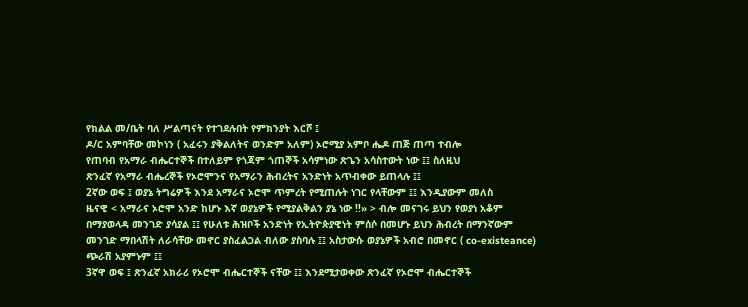የክልል መ/ቤት ባለ ሥልጣናት የተገደሉበት የምክንያት እርሾ ፤
ዶ/ር አምባቸው መኮነን ( አፈሩን ያቅልለትና ወንድም አለም) ኦሮሚያ አምቦ ሔዶ ጠጅ ጠጣ ተብሎ
የጠባብ የአማራ ብሔርተኞች በተለይም የጎጃም ጎጠኞች አሳምነው ጽጌን አሳስተውት ነው ፤፤ ስለዚህ
ጽንፈኛ የአማራ ብሔረኞች የኦሮሞንና የአማራን ሕብረትና አንድነት አጥብቀው ይጠላሉ ፤፤
2ኛው ወፍ ፤ ወያኔ ትግሬዎች እንደ አማራና ኦሮሞ ጥምረት የሚጠሉት ነገር የላቸውም ፤፤ እንዲያውም መለስ
ዜናዊ < አማራና ኦሮሞ አንድ ከሆኑ እኛ ወያኔዎች የሚያልቅልን ያኔ ነው !!» > ብሎ መናገሩ ይህን የወያነ አቆም
በማያወላዳ መንገድ ያሳያል ፤፤ የሁለቱ ሕዝቦች አንድነት የኢትዮጵያዊነት ምሰሶ በመሆኑ ይህን ሕብረት በማንኛውም
መንገድ ማበላሽት ለራሳቸው መኖር ያስፈልጋል ብለው ያስባሉ ፤፤ አስታውሱ ወያኔዎች አብሮ በመኖር ( co-existeance)
ጭራሽ አያምኑም ፤፤
3ኛዋ ወፍ ፤ ጽንፈኛ አክራሪ የኦሮሞ ብሔርተኞች ናቸው ፤፤ እንደሚታወቀው ጽንፈኛ የኦሮሞ ብሔርተኞች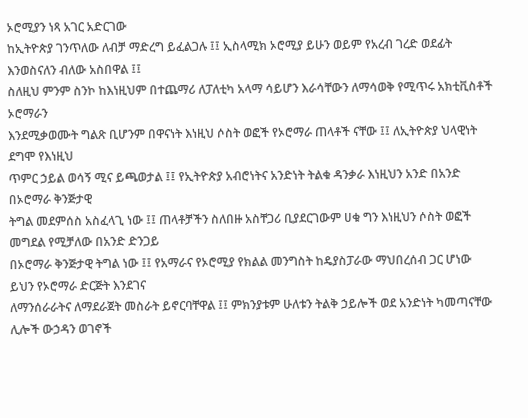ኦሮሚያን ነጻ አገር አድርገው
ከኢትዮጵያ ገንጥለው ለብቻ ማድረግ ይፈልጋሉ ፤፤ ኢስላሚክ ኦሮሚያ ይሁን ወይም የአረብ ገረድ ወደፊት እንወስናለን ብለው አስበዋል ፤፤
ስለዚህ ምንም ስንኮ ከእነዚህም በተጨማሪ ለፓለቲካ አላማ ሳይሆን እራሳቸውን ለማሳወቅ የሚጥሩ አክቲቪስቶች ኦሮማራን
እንደሚቃወሙት ግልጽ ቢሆንም በዋናነት እነዚህ ሶስት ወፎች የኦሮማራ ጠላቶች ናቸው ፤፤ ለኢትዮጵያ ህላዊነት ደግሞ የእነዚህ
ጥምር ኃይል ወሳኝ ሚና ይጫወታል ፤፤ የኢትዮጵያ አብሮነትና አንድነት ትልቁ ዳንቃራ እነዚህን አንድ በአንድ በኦሮማራ ቅንጅታዊ
ትግል መደምሰስ አስፈላጊ ነው ፤፤ ጠላቶቻችን ስለበዙ አስቸጋሪ ቢያደርገውም ሀቁ ግን እነዚህን ሶስት ወፎች መግደል የሚቻለው በአንድ ድንጋይ
በኦሮማራ ቅንጅታዊ ትግል ነው ፤፤ የአማራና የኦሮሚያ የክልል መንግስት ከዴያስፓራው ማህበረሰብ ጋር ሆነው ይህን የኦሮማራ ድርጅት እንደገና
ለማንሰራራትና ለማደራጀት መስራት ይኖርባቸዋል ፤፤ ምክንያቱም ሁለቱን ትልቅ ኃይሎች ወደ አንድነት ካመጣናቸው ሊሎች ውኃዳን ወገኖች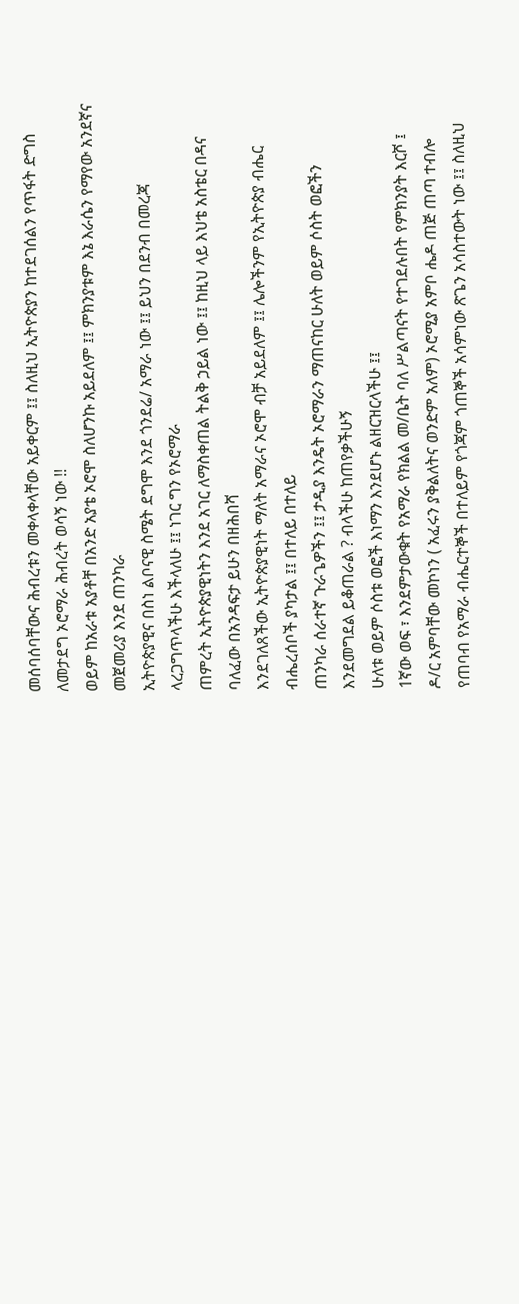መሰባሰባቸውና ሕብረቱን መቀላቀላቸው አይቀርም ፤፤ ስለዚህ ኢትዮጵያን ከተደገሰልን የጥፋት ድግስ ለመታደግ ኦሮማራ ሕብረት ወሳኝ ነው !!
ወይም ከአራቱ አያቶቸ በአንድ አያቴ ኦሮሞ ስለሆንኩ አይደለም ፤፤ ምክንያቱም እኔ እራሴን የማየው አንደኛና መጀመሪያ እንደ ጠንካራ
ኢትዮጵያዊና በስነ ልቦናዊ ስሜት ደግሞ እንደ ጎንደሬ/ አማራ ነው ፤፤ ይህን በደንብ በመረጃ ላረጋግጥላችሁ እችላለሁ ፤፤ ነገር ግን የኦሮማራ
ጠምረት ኢትዮጵያዊነትን እንደ አገር ለማስቀጠል ትልቅ ኃይል ነው ፤፤ ከዚህ ላይ እህቴ አስቴር በዳና ባለፈው በአንዳፍታ ይሁን በዘሕበሻ
እንደገለጸችው ኢትዮጵያዊነት ማለት አማራና ኦሮሞ ብቻ አይደለም ፤፤ ሌሎችንም የኢትዮጵያ ብሔር ብሔረሰቦች ያካታል ፤፤ በተለይ በተለይ
ጠንካራ ሰራተኛ ጉራጌዎችን ፤፤ ታዲያ እንዴት ኦሮማራን ማጠናከር ሁለት ወይም ሶስት ወፎችን እንደመግደል ይቆጠራል ? ብላችሁ ከጠየቃችሁኝ
ሁለቱ ወይም ሶስቱ ወፎች እነማን እንደሆኑ ልዘርዝርላችሁ ፤፤
1ኛው ወፍ ፣ እንደምታውቁት የአማራ የክልል መ/ቤት ባለ ሥልጣናት የተገደሉበት የምክንያት እርሾ ፤
ዶ/ር አምባቸው መኮነን ( አፈሩን ያቅልለትና ወንድም አለም) ኦሮሚያ አምቦ ሔዶ ጠጅ ጠጣ ተብሎ
የጠባብ የአማራ ብሔርተኞች በተለይም የጎጃም ጎጠኞች አሳምነው ጽጌን አሳስተውት ነው ፤፤ ስለዚህ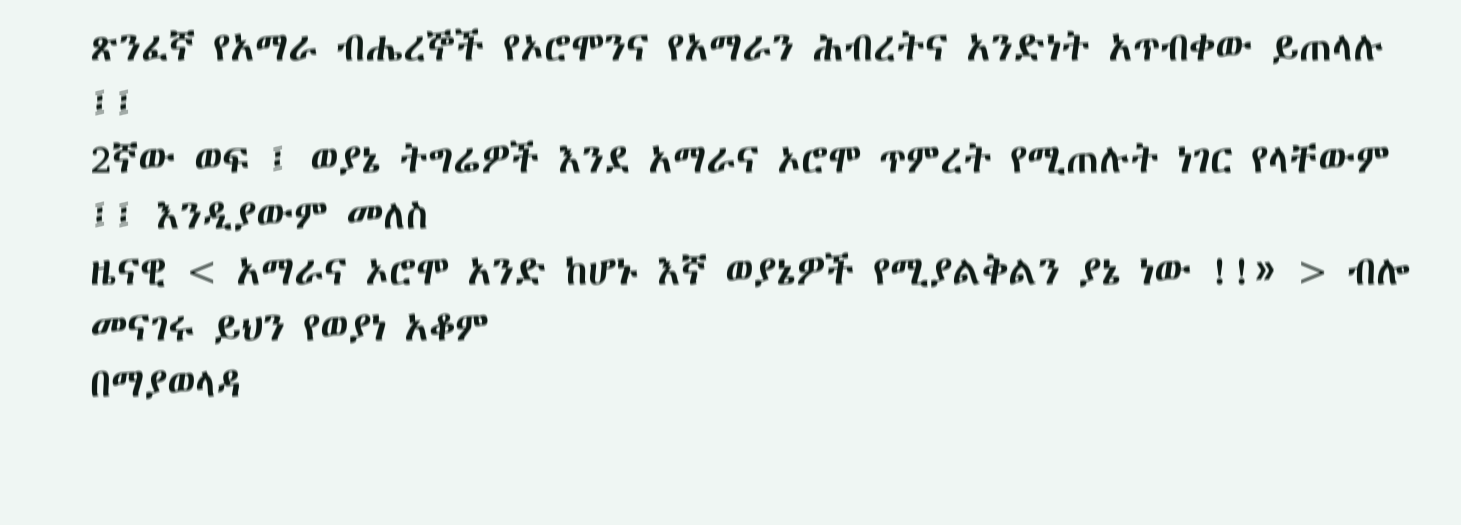ጽንፈኛ የአማራ ብሔረኞች የኦሮሞንና የአማራን ሕብረትና አንድነት አጥብቀው ይጠላሉ ፤፤
2ኛው ወፍ ፤ ወያኔ ትግሬዎች እንደ አማራና ኦሮሞ ጥምረት የሚጠሉት ነገር የላቸውም ፤፤ እንዲያውም መለስ
ዜናዊ < አማራና ኦሮሞ አንድ ከሆኑ እኛ ወያኔዎች የሚያልቅልን ያኔ ነው !!» > ብሎ መናገሩ ይህን የወያነ አቆም
በማያወላዳ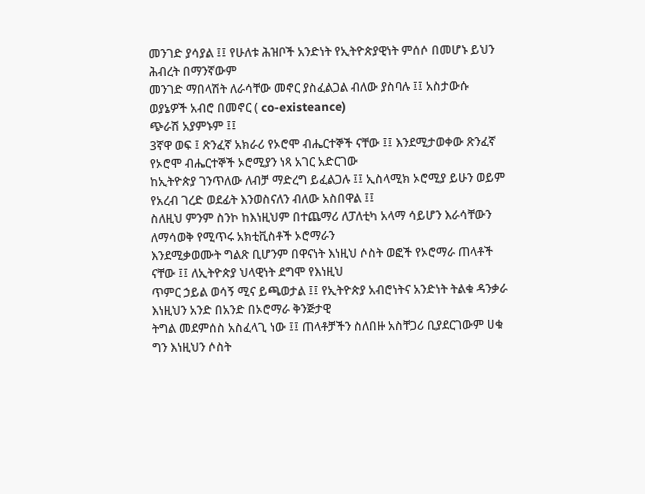መንገድ ያሳያል ፤፤ የሁለቱ ሕዝቦች አንድነት የኢትዮጵያዊነት ምሰሶ በመሆኑ ይህን ሕብረት በማንኛውም
መንገድ ማበላሽት ለራሳቸው መኖር ያስፈልጋል ብለው ያስባሉ ፤፤ አስታውሱ ወያኔዎች አብሮ በመኖር ( co-existeance)
ጭራሽ አያምኑም ፤፤
3ኛዋ ወፍ ፤ ጽንፈኛ አክራሪ የኦሮሞ ብሔርተኞች ናቸው ፤፤ እንደሚታወቀው ጽንፈኛ የኦሮሞ ብሔርተኞች ኦሮሚያን ነጻ አገር አድርገው
ከኢትዮጵያ ገንጥለው ለብቻ ማድረግ ይፈልጋሉ ፤፤ ኢስላሚክ ኦሮሚያ ይሁን ወይም የአረብ ገረድ ወደፊት እንወስናለን ብለው አስበዋል ፤፤
ስለዚህ ምንም ስንኮ ከእነዚህም በተጨማሪ ለፓለቲካ አላማ ሳይሆን እራሳቸውን ለማሳወቅ የሚጥሩ አክቲቪስቶች ኦሮማራን
እንደሚቃወሙት ግልጽ ቢሆንም በዋናነት እነዚህ ሶስት ወፎች የኦሮማራ ጠላቶች ናቸው ፤፤ ለኢትዮጵያ ህላዊነት ደግሞ የእነዚህ
ጥምር ኃይል ወሳኝ ሚና ይጫወታል ፤፤ የኢትዮጵያ አብሮነትና አንድነት ትልቁ ዳንቃራ እነዚህን አንድ በአንድ በኦሮማራ ቅንጅታዊ
ትግል መደምሰስ አስፈላጊ ነው ፤፤ ጠላቶቻችን ስለበዙ አስቸጋሪ ቢያደርገውም ሀቁ ግን እነዚህን ሶስት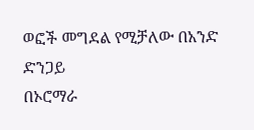ወፎች መግደል የሚቻለው በአንድ ድንጋይ
በኦሮማራ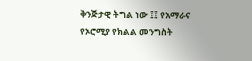ቅንጅታዊ ትግል ነው ፤፤ የአማራና የኦሮሚያ የክልል መንግስት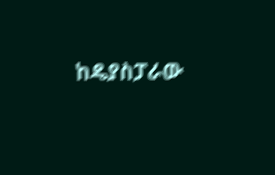ከዴያስፓራው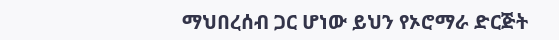ማህበረሰብ ጋር ሆነው ይህን የኦሮማራ ድርጅት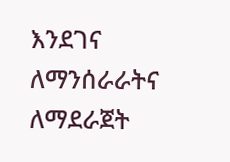እንደገና
ለማንሰራራትና ለማደራጀት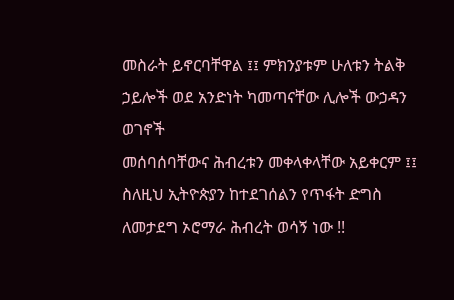መስራት ይኖርባቸዋል ፤፤ ምክንያቱም ሁለቱን ትልቅ ኃይሎች ወደ አንድነት ካመጣናቸው ሊሎች ውኃዳን ወገኖች
መሰባሰባቸውና ሕብረቱን መቀላቀላቸው አይቀርም ፤፤ ስለዚህ ኢትዮጵያን ከተደገሰልን የጥፋት ድግስ ለመታደግ ኦሮማራ ሕብረት ወሳኝ ነው !!